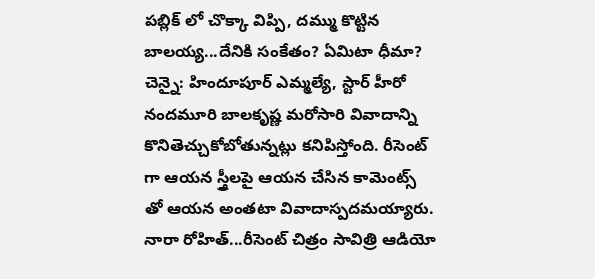పబ్లిక్ లో చొక్కా విప్పి, దమ్ము కొట్టిన బాలయ్య...దేనికి సంకేతం? ఏమిటా ధీమా?
చెన్నై: హిందూపూర్ ఎమ్మల్యే, స్టార్ హీరో నందమూరి బాలకృష్ణ మరోసారి వివాదాన్ని కొనితెచ్చుకోబోతున్నట్లు కనిపిస్తోంది. రీసెంట్ గా ఆయన స్త్రీలపై ఆయన చేసిన కామెంట్స్ తో ఆయన అంతటా వివాదాస్పదమయ్యారు.
నారా రోహిత్...రీసెంట్ చిత్రం సావిత్రి ఆడియో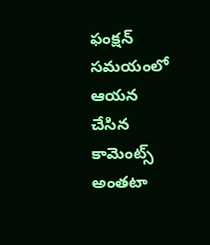ఫంక్షన్ సమయంలో ఆయన చేసిన కామెంట్స్ అంతటా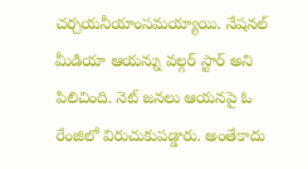చర్చయనీయాంసమయ్యాయి. నేషనల్ మీడియా ఆయన్ను వల్గర్ స్టార్ అని పిలిచింది. నెట్ జనలు ఆయనపై ఓ రేంజిలో విరుచుకుపడ్డారు. అంతేకాదు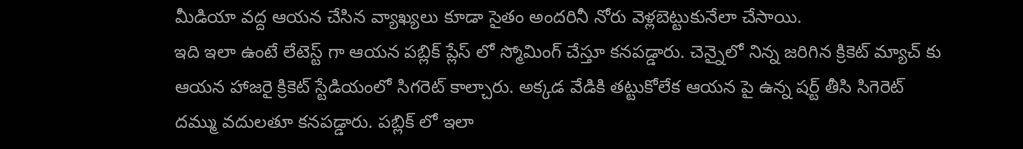మీడియా వద్ద ఆయన చేసిన వ్యాఖ్యలు కూడా సైతం అందరినీ నోరు వెళ్లబెట్టుకునేలా చేసాయి.
ఇది ఇలా ఉంటే లేటెస్ట్ గా ఆయన పబ్లిక్ ప్లేస్ లో స్మోమింగ్ చేస్తూ కనపడ్డారు. చెన్నైలో నిన్న జరిగిన క్రికెట్ మ్యాచ్ కు ఆయన హాజరై క్రికెట్ స్టేడియంలో సిగరెట్ కాల్చారు. అక్కడ వేడికి తట్టుకోలేక ఆయన పై ఉన్న షర్ట్ తీసి సిగెరెట్ దమ్ము వదులతూ కనపడ్డారు. పబ్లిక్ లో ఇలా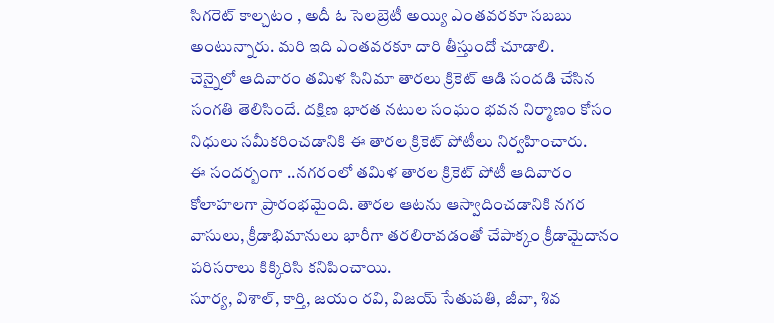సిగరెట్ కాల్చటం , అదీ ఓ సెలబ్రెటీ అయ్యి ఎంతవరకూ సబబు అంటున్నారు. మరి ఇది ఎంతవరకూ దారి తీస్తుందో చూడాలి.
చెన్నైలో ఆదివారం తమిళ సినిమా తారలు క్రికెట్ ఆడి సందడి చేసిన సంగతి తెలిసిందే. దక్షిణ భారత నటుల సంఘం భవన నిర్మాణం కోసం నిధులు సమీకరించడానికి ఈ తారల క్రికెట్ పోటీలు నిర్వహించారు.
ఈ సందర్బంగా ..నగరంలో తమిళ తారల క్రికెట్ పోటీ ఆదివారం కోలాహలగా ప్రారంభమైంది. తారల ఆటను ఆస్వాదించడానికి నగర వాసులు, క్రీడాభిమానులు భారీగా తరలిరావడంతో చేపాక్కం క్రీడామైదానం పరిసరాలు కిక్కిరిసి కనిపించాయి.
సూర్య, విశాల్, కార్తి, జయం రవి, విజయ్ సేతుపతి, జీవా, శివ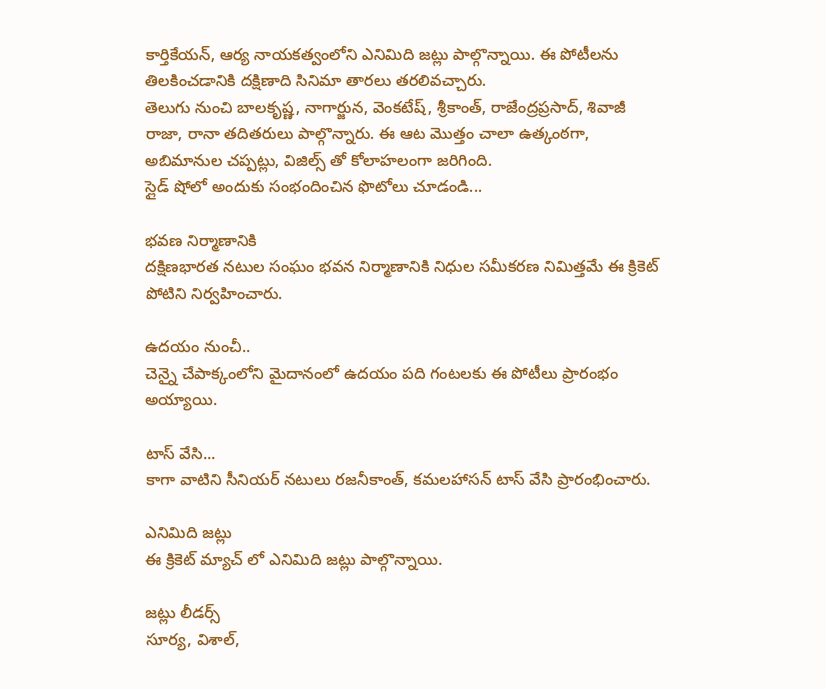కార్తికేయన్, ఆర్య నాయకత్వంలోని ఎనిమిది జట్లు పాల్గొన్నాయి. ఈ పోటీలను తిలకించడానికి దక్షిణాది సినిమా తారలు తరలివచ్చారు.
తెలుగు నుంచి బాలకృష్ణ, నాగార్జున, వెంకటేష్, శ్రీకాంత్, రాజేంద్రప్రసాద్, శివాజీ రాజా, రానా తదితరులు పాల్గొన్నారు. ఈ ఆట మొత్తం చాలా ఉత్కంఠగా, అబిమానుల చప్పట్లు, విజిల్స్ తో కోలాహలంగా జరిగింది.
స్లైడ్ షోలో అందుకు సంభందించిన ఫొటోలు చూడండి...

భవణ నిర్మాణానికి
దక్షిణభారత నటుల సంఘం భవన నిర్మాణానికి నిధుల సమీకరణ నిమిత్తమే ఈ క్రికెట్ పోటిని నిర్వహించారు.

ఉదయం నుంచీ..
చెన్నై చేపాక్కంలోని మైదానంలో ఉదయం పది గంటలకు ఈ పోటీలు ప్రారంభం అయ్యాయి.

టాస్ వేసి...
కాగా వాటిని సీనియర్ నటులు రజనీకాంత్, కమలహాసన్ టాస్ వేసి ప్రారంభించారు.

ఎనిమిది జట్లు
ఈ క్రికెట్ మ్యాచ్ లో ఎనిమిది జట్లు పాల్గొన్నాయి.

జట్లు లీడర్స్
సూర్య, విశాల్,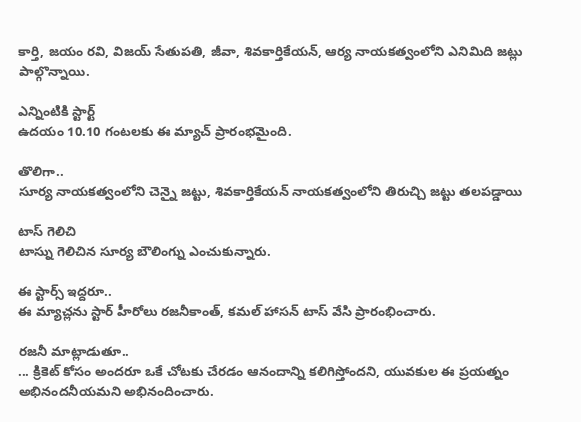కార్తి, జయం రవి, విజయ్ సేతుపతి, జీవా, శివకార్తికేయన్, ఆర్య నాయకత్వంలోని ఎనిమిది జట్లు పాల్గొన్నాయి.

ఎన్నింటికి స్టార్ట్
ఉదయం 10.10 గంటలకు ఈ మ్యాచ్ ప్రారంభమైంది.

తొలిగా..
సూర్య నాయకత్వంలోని చెన్నై జట్టు, శివకార్తికేయన్ నాయకత్వంలోని తిరుచ్చి జట్టు తలపడ్డాయి

టాస్ గెలిచి
టాస్ను గెలిచిన సూర్య బౌలింగ్ను ఎంచుకున్నారు.

ఈ స్టార్స్ ఇద్దరూ..
ఈ మ్యాచ్లను స్టార్ హీరోలు రజనీకాంత్, కమల్ హాసన్ టాస్ వేసి ప్రారంభించారు.

రజనీ మాట్లాడుతూ..
... క్రికెట్ కోసం అందరూ ఒకే చోటకు చేరడం ఆనందాన్ని కలిగిస్తోందని, యువకుల ఈ ప్రయత్నం అభినందనీయమని అభినందించారు.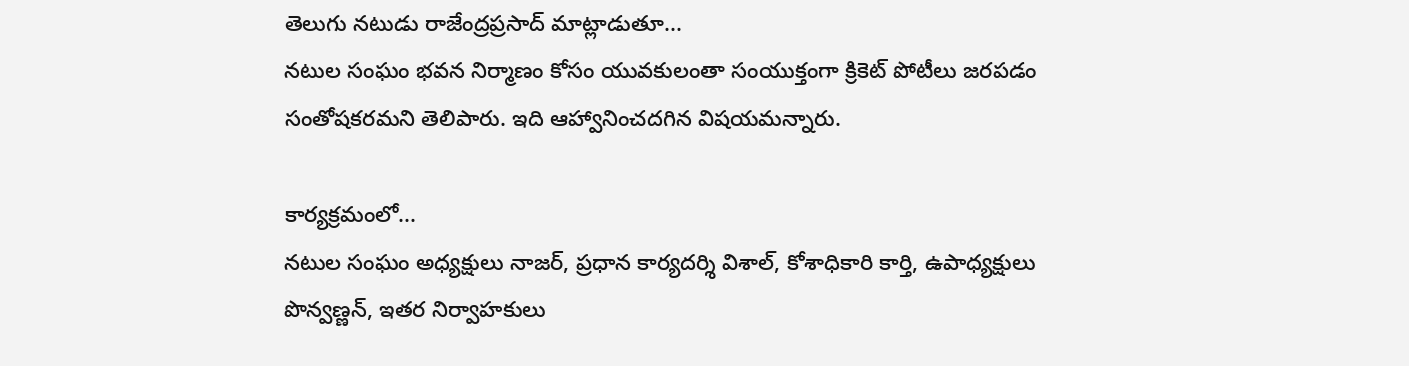తెలుగు నటుడు రాజేంద్రప్రసాద్ మాట్లాడుతూ...
నటుల సంఘం భవన నిర్మాణం కోసం యువకులంతా సంయుక్తంగా క్రికెట్ పోటీలు జరపడం సంతోషకరమని తెలిపారు. ఇది ఆహ్వానించదగిన విషయమన్నారు.

కార్యక్రమంలో...
నటుల సంఘం అధ్యక్షులు నాజర్, ప్రధాన కార్యదర్శి విశాల్, కోశాధికారి కార్తి, ఉపాధ్యక్షులు పొన్వణ్ణన్, ఇతర నిర్వాహకులు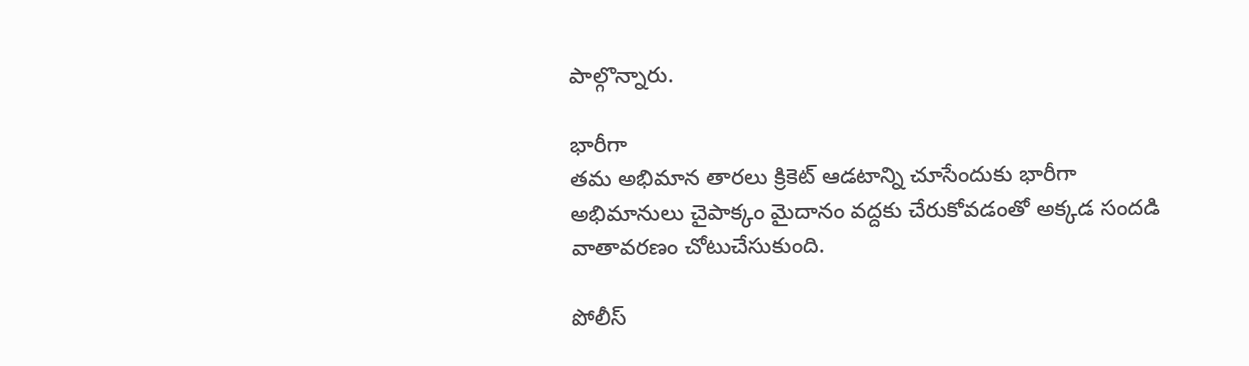పాల్గొన్నారు.

భారీగా
తమ అభిమాన తారలు క్రికెట్ ఆడటాన్ని చూసేందుకు భారీగా అభిమానులు చైపాక్కం మైదానం వద్దకు చేరుకోవడంతో అక్కడ సందడి వాతావరణం చోటుచేసుకుంది.

పోలీస్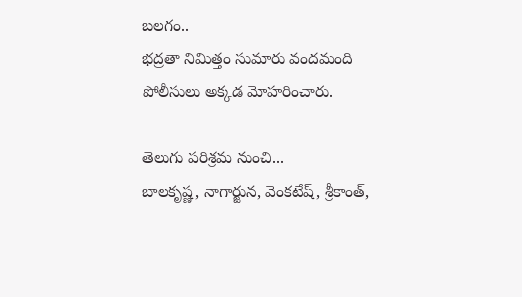బలగం..
భద్రతా నిమిత్తం సుమారు వందమంది పోలీసులు అక్కడ మోహరించారు.

తెలుగు పరిశ్రమ నుంచి...
బాలకృష్ణ, నాగార్జున, వెంకటేష్, శ్రీకాంత్,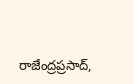రాజేంద్రప్రసాద్,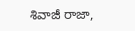శివాజీ రాజా,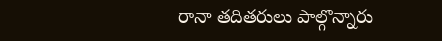రానా తదితరులు పాల్గొన్నారు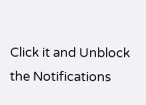Click it and Unblock the Notifications